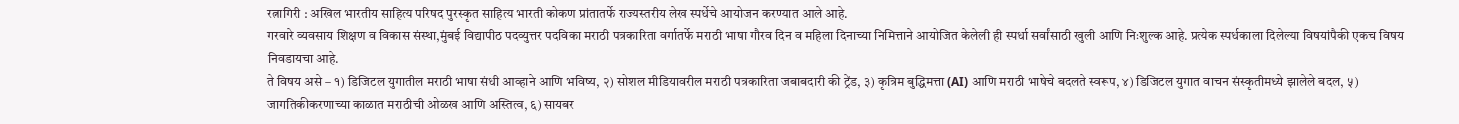रत्नागिरी : अखिल भारतीय साहित्य परिषद पुरस्कृत साहित्य भारती कोकण प्रांतातर्फे राज्यस्तरीय लेख स्पर्धेचे आयोजन करण्यात आले आहे.
गरवारे व्यवसाय शिक्षण व विकास संस्था,मुंबई विद्यापीठ पदव्युत्तर पदविका मराठी पत्रकारिता वर्गातर्फे मराठी भाषा गौरव दिन व महिला दिनाच्या निमित्ताने आयोजित केलेली ही स्पर्धा सर्वांसाठी खुली आणि निःशुल्क आहे. प्रत्येक स्पर्धकाला दिलेल्या विषयांपैकी एकच विषय निवडायचा आहे.
ते विषय असे – १) डिजिटल युगातील मराठी भाषा संधी आव्हाने आणि भविष्य, २) सोशल मीडियावरील मराठी पत्रकारिता जबाबदारी की ट्रेंड, ३) कृत्रिम बुद्धिमत्ता (AI) आणि मराठी भाषेचे बदलते स्वरूप, ४) डिजिटल युगात वाचन संस्कृतीमध्ये झालेले बदल, ५) जागतिकीकरणाच्या काळात मराठीची ओळख आणि अस्तित्व, ६) सायबर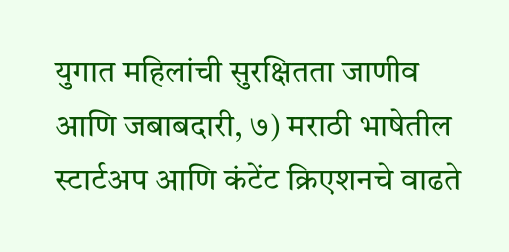युगात महिलांची सुरक्षितता जाणीव आणि जबाबदारी, ७) मराठी भाषेतील स्टार्टअप आणि कंटेंट क्रिएशनचे वाढते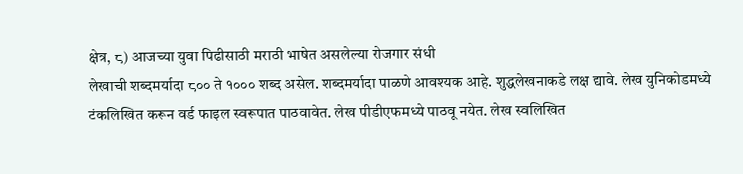क्षेत्र, ८) आजच्या युवा पिढीसाठी मराठी भाषेत असलेल्या रोजगार संधी
लेखाची शब्दमर्यादा ८०० ते १००० शब्द असेल. शब्दमर्यादा पाळणे आवश्यक आहे. शुद्धलेखनाकडे लक्ष द्यावे. लेख युनिकोडमध्ये टंकलिखित करून वर्ड फाइल स्वरूपात पाठवावेत. लेख पीडीएफमध्ये पाठवू नयेत. लेख स्वलिखित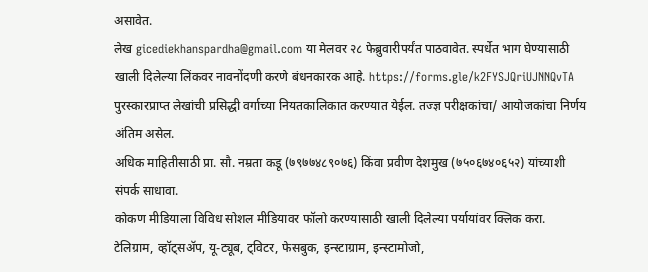असावेत.
लेख gicediekhanspardha@gmail.com या मेलवर २८ फेब्रुवारीपर्यंत पाठवावेत. स्पर्धेत भाग घेण्यासाठी खाली दिलेल्या लिंकवर नावनोंदणी करणे बंधनकारक आहे. https://forms.gle/k2FYSJQriUJNNQvTA
पुरस्कारप्राप्त लेखांची प्रसिद्धी वर्गाच्या नियतकालिकात करण्यात येईल. तज्ज्ञ परीक्षकांचा/ आयोजकांचा निर्णय अंतिम असेल.
अधिक माहितीसाठी प्रा. सौ. नम्रता कडू (७९७७४८९०७६) किंवा प्रवीण देशमुख (७५०६७४०६५२) यांच्याशी संपर्क साधावा.
कोकण मीडियाला विविध सोशल मीडियावर फॉलो करण्यासाठी खाली दिलेल्या पर्यायांवर क्लिक करा.
टेलिग्राम, व्हॉट्सॲप, यू-ट्यूब, ट्विटर, फेसबुक, इन्स्टाग्राम, इन्स्टामोजो,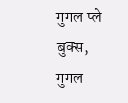गुगल प्ले बुक्स, गुगल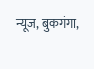न्यूज, बुकगंगा,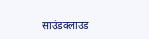साउंडक्लाउड